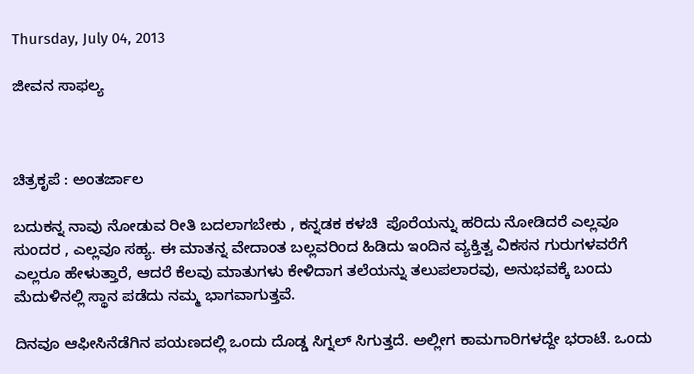Thursday, July 04, 2013

ಜೀವನ ಸಾಫಲ್ಯ



ಚಿತ್ರಕೃಪೆ : ಅಂತರ್ಜಾಲ

ಬದುಕನ್ನ ನಾವು ನೋಡುವ ರೀತಿ ಬದಲಾಗಬೇಕು , ಕನ್ನಡಕ ಕಳಚಿ  ಪೊರೆಯನ್ನು ಹರಿದು ನೋಡಿದರೆ ಎಲ್ಲವೂ ಸುಂದರ , ಎಲ್ಲವೂ ಸಹ್ಯ. ಈ ಮಾತನ್ನ ವೇದಾಂತ ಬಲ್ಲವರಿಂದ ಹಿಡಿದು ಇಂದಿನ ವ್ಯಕ್ತಿತ್ವ ವಿಕಸನ ಗುರುಗಳವರೆಗೆ ಎಲ್ಲರೂ ಹೇಳುತ್ತಾರೆ, ಆದರೆ ಕೆಲವು ಮಾತುಗಳು ಕೇಳಿದಾಗ ತಲೆಯನ್ನು ತಲುಪಲಾರವು, ಅನುಭವಕ್ಕೆ ಬಂದು ಮೆದುಳಿನಲ್ಲಿ ಸ್ಥಾನ ಪಡೆದು ನಮ್ಮ ಭಾಗವಾಗುತ್ತವೆ.

ದಿನವೂ ಆಫೀಸಿನೆಡೆಗಿನ ಪಯಣದಲ್ಲಿ ಒಂದು ದೊಡ್ಡ ಸಿಗ್ನಲ್ ಸಿಗುತ್ತದೆ. ಅಲ್ಲೀಗ ಕಾಮಗಾರಿಗಳದ್ದೇ ಭರಾಟೆ. ಒಂದು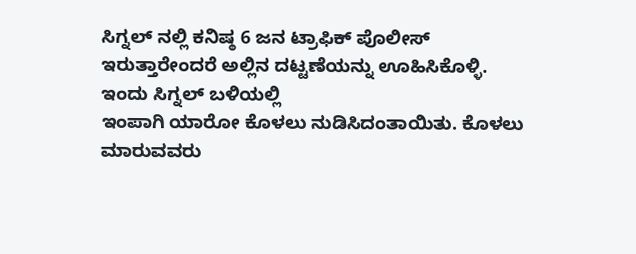ಸಿಗ್ನಲ್ ನಲ್ಲಿ ಕನಿಷ್ಠ 6 ಜನ ಟ್ರಾಫಿಕ್ ಪೊಲೀಸ್ ಇರುತ್ತಾರೇಂದರೆ ಅಲ್ಲಿನ ದಟ್ಟಣೆಯನ್ನು ಊಹಿಸಿಕೊಳ್ಳಿ. ಇಂದು ಸಿಗ್ನಲ್ ಬಳಿಯಲ್ಲಿ
ಇಂಪಾಗಿ ಯಾರೋ ಕೊಳಲು ನುಡಿಸಿದಂತಾಯಿತು. ಕೊಳಲು ಮಾರುವವರು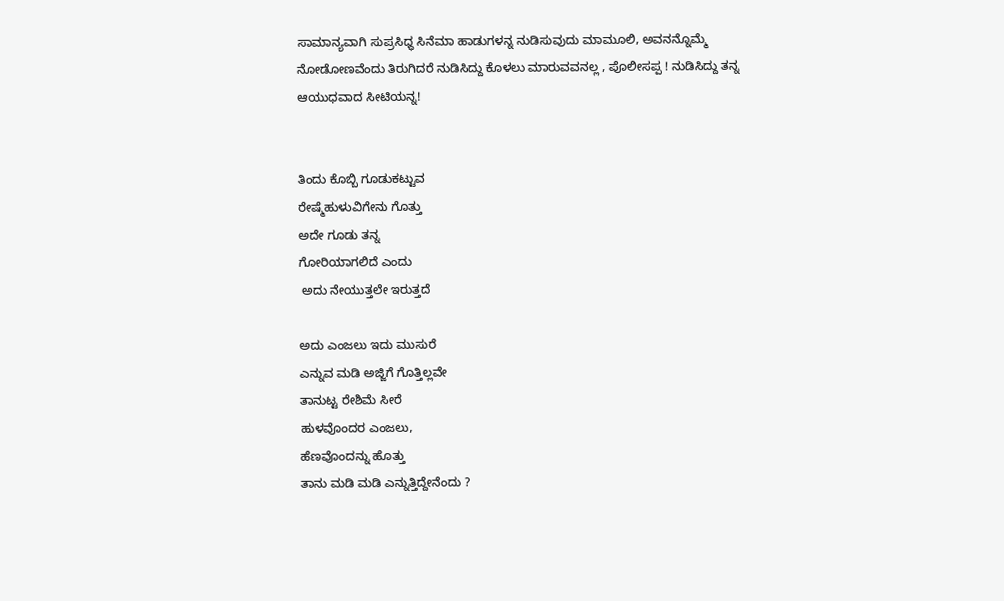ಸಾಮಾನ್ಯವಾಗಿ ಸುಪ್ರಸಿಧ್ಧ ಸಿನೆಮಾ ಹಾಡುಗಳನ್ನ ನುಡಿಸುವುದು ಮಾಮೂಲಿ, ಅವನನ್ನೊಮ್ಮೆ ನೋಡೋಣವೆಂದು ತಿರುಗಿದರೆ ನುಡಿಸಿದ್ದು ಕೊಳಲು ಮಾರುವವನಲ್ಲ , ಪೊಲೀಸಪ್ಪ ! ನುಡಿಸಿದ್ದು ತನ್ನ ಆಯುಧವಾದ ಸೀಟಿಯನ್ನ!


ತಿಂದು ಕೊಬ್ಬಿ ಗೂಡುಕಟ್ಟುವ
ರೇಷ್ಮೆಹುಳುವಿಗೇನು ಗೊತ್ತು
ಅದೇ ಗೂಡು ತನ್ನ
ಗೋರಿಯಾಗಲಿದೆ ಎಂದು
 ಅದು ನೇಯುತ್ತಲೇ ಇರುತ್ತದೆ

ಅದು ಎಂಜಲು ಇದು ಮುಸುರೆ
ಎನ್ನುವ ಮಡಿ ಅಜ್ಜಿಗೆ ಗೊತ್ತಿಲ್ಲವೇ
ತಾನುಟ್ಟ ರೇಶಿಮೆ ಸೀರೆ
ಹುಳವೊಂದರ ಎಂಜಲು,
ಹೆಣವೊಂದನ್ನು ಹೊತ್ತು
ತಾನು ಮಡಿ ಮಡಿ ಎನ್ನುತ್ತಿದ್ದೇನೆಂದು ?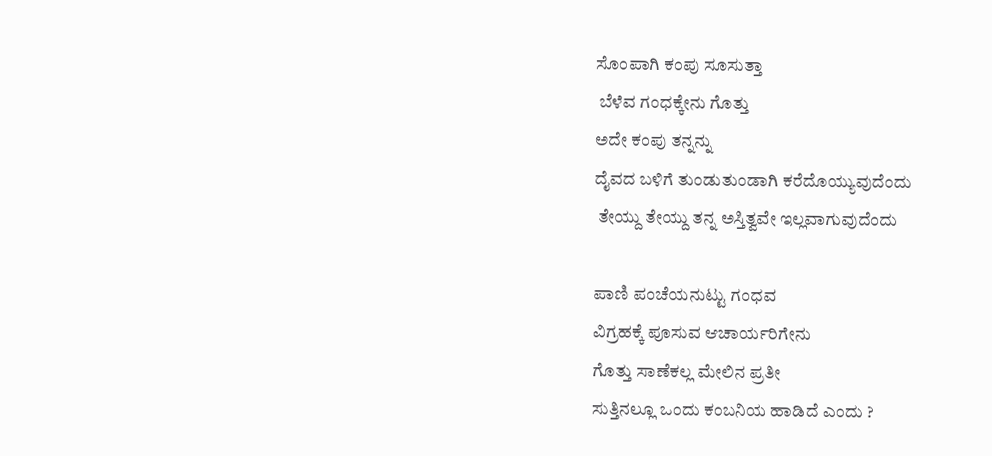ಸೊಂಪಾಗಿ ಕಂಪು ಸೂಸುತ್ತಾ
 ಬೆಳೆವ ಗಂಧಕ್ಕೇನು ಗೊತ್ತು
ಅದೇ ಕಂಪು ತನ್ನನ್ನು
ದೈವದ ಬಳಿಗೆ ತುಂಡುತುಂಡಾಗಿ ಕರೆದೊಯ್ಯುವುದೆಂದು
 ತೇಯ್ದು ತೇಯ್ದು ತನ್ನ ಅಸ್ತಿತ್ವವೇ ಇಲ್ಲವಾಗುವುದೆಂದು

ಪಾಣಿ ಪಂಚೆಯನುಟ್ಟು ಗಂಧವ
ವಿಗ್ರಹಕ್ಕೆ ಪೂಸುವ ಆಚಾರ್ಯರಿಗೇನು
ಗೊತ್ತು ಸಾಣೆಕಲ್ಲ ಮೇಲಿನ ಪ್ರತೀ
ಸುತ್ತಿನಲ್ಲೂ ಒಂದು ಕಂಬನಿಯ ಹಾಡಿದೆ ಎಂದು ?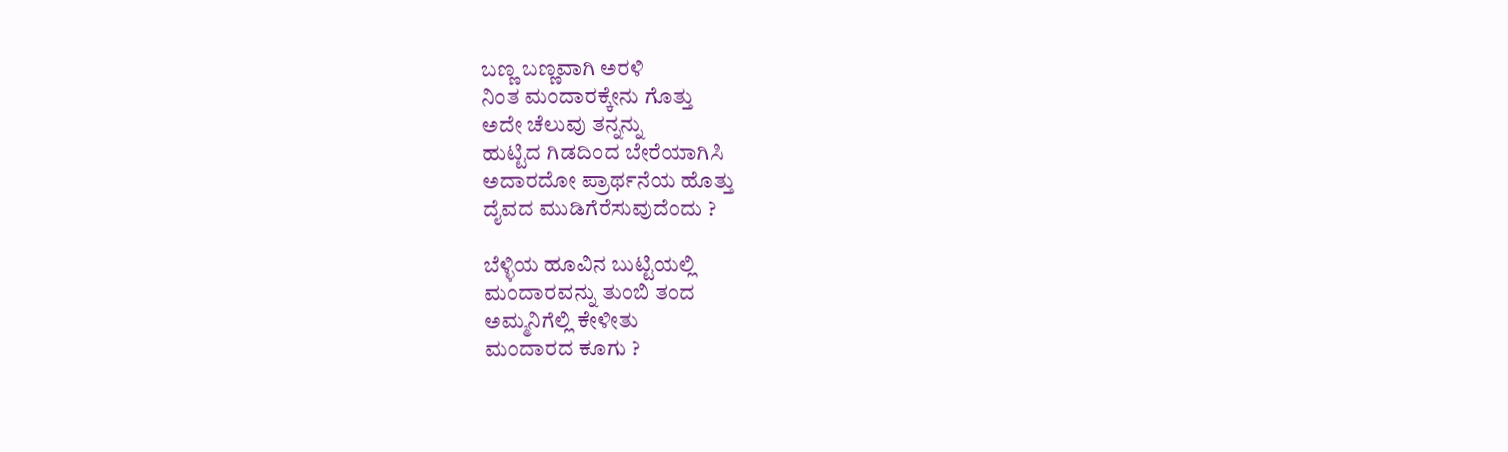ಬಣ್ಣ ಬಣ್ಣವಾಗಿ ಅರಳಿ
ನಿಂತ ಮಂದಾರಕ್ಕೇನು ಗೊತ್ತು
ಅದೇ ಚೆಲುವು ತನ್ನನ್ನು
ಹುಟ್ಟಿದ ಗಿಡದಿಂದ ಬೇರೆಯಾಗಿಸಿ
ಅದಾರದೋ ಪ್ರಾರ್ಥನೆಯ ಹೊತ್ತು
ದೈವದ ಮುಡಿಗೆರೆಸುವುದೆಂದು ?

ಬೆಳ್ಳಿಯ ಹೂವಿನ ಬುಟ್ಟಿಯಲ್ಲಿ
ಮಂದಾರವನ್ನು ತುಂಬಿ ತಂದ
ಅಮ್ಮನಿಗೆಲ್ಲಿ ಕೇಳೀತು
ಮಂದಾರದ ಕೂಗು ?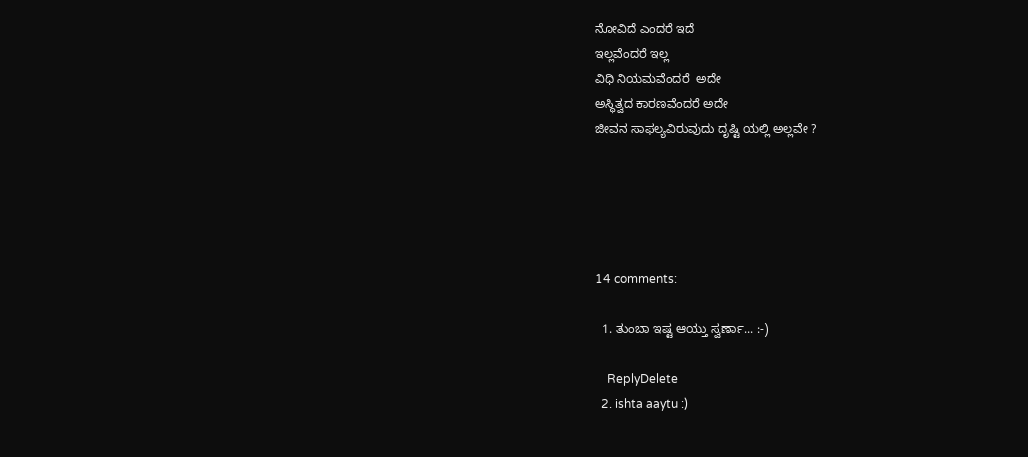ನೋವಿದೆ ಎಂದರೆ ಇದೆ
ಇಲ್ಲವೆಂದರೆ ಇಲ್ಲ
ವಿಧಿ ನಿಯಮವೆಂದರೆ  ಅದೇ
ಅಸ್ಥಿತ್ವದ ಕಾರಣವೆಂದರೆ ಅದೇ
ಜೀವನ ಸಾಫಲ್ಯವಿರುವುದು ದೃಷ್ಟಿ ಯಲ್ಲಿ ಅಲ್ಲವೇ ?





14 comments:

  1. ತುಂಬಾ ಇಷ್ಟ ಆಯ್ತು ಸ್ವರ್ಣಾ... :-)

    ReplyDelete
  2. ishta aaytu :)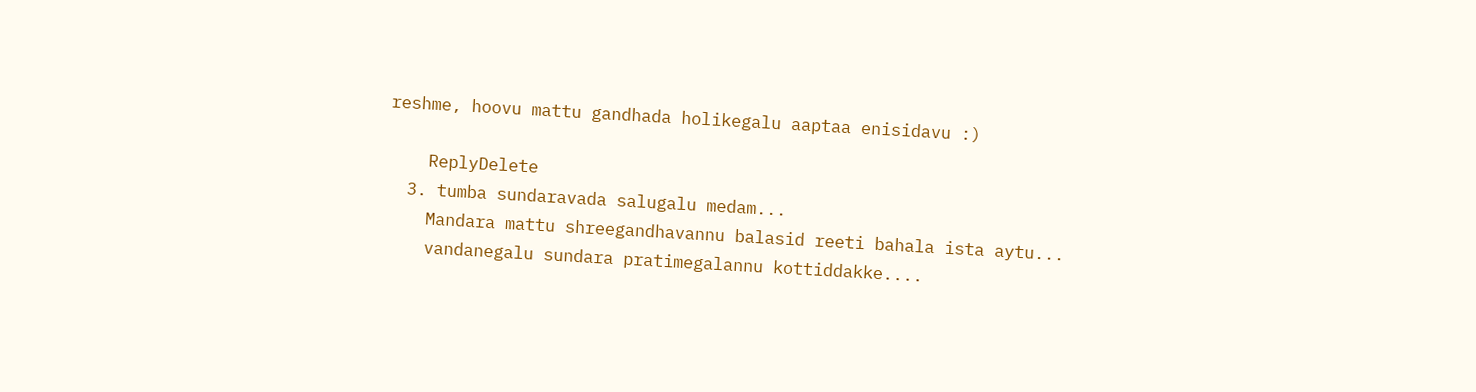reshme, hoovu mattu gandhada holikegalu aaptaa enisidavu :)

    ReplyDelete
  3. tumba sundaravada salugalu medam...
    Mandara mattu shreegandhavannu balasid reeti bahala ista aytu...
    vandanegalu sundara pratimegalannu kottiddakke....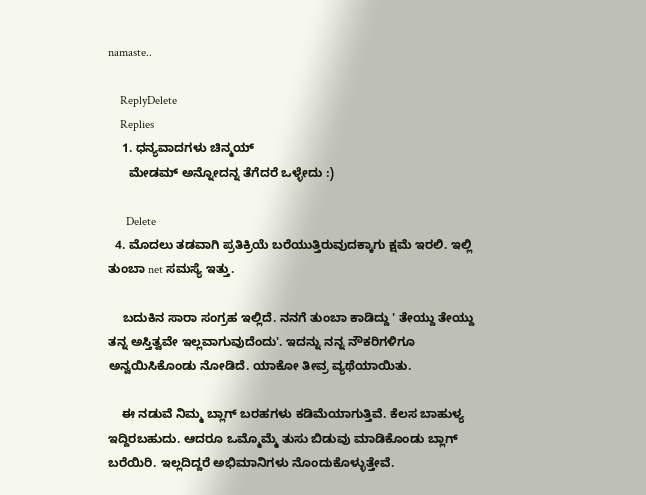namaste..

    ReplyDelete
    Replies
    1. ಧನ್ಯವಾದಗಳು ಚಿನ್ಮಯ್
      ಮೇಡಮ್ ಅನ್ನೋದನ್ನ ತೆಗೆದರೆ ಒಳ್ಳೇದು :)

      Delete
  4. ಮೊದಲು ತಡವಾಗಿ ಪ್ರತಿಕ್ರಿಯೆ ಬರೆಯುತ್ತಿರುವುದಕ್ಕಾಗು ಕ್ಷಮೆ ಇರಲಿ. ಇಲ್ಲಿ ತುಂಬಾ net ಸಮಸ್ಯೆ ಇತ್ತು.

    ಬದುಕಿನ ಸಾರಾ ಸಂಗ್ರಹ ಇಲ್ಲಿದೆ. ನನಗೆ ತುಂಬಾ ಕಾಡಿದ್ದು ' ತೇಯ್ದು ತೇಯ್ದು ತನ್ನ ಅಸ್ತಿತ್ವವೇ ಇಲ್ಲವಾಗುವುದೆಂದು'. ಇದನ್ನು ನನ್ನ ನೌಕರಿಗಳಿಗೂ ಅನ್ವಯಿಸಿಕೊಂಡು ನೋಡಿದೆ. ಯಾಕೋ ತೀವ್ರ ವ್ಯಥೆಯಾಯಿತು.

    ಈ ನಡುವೆ ನಿಮ್ಮ ಬ್ಲಾಗ್ ಬರಹಗಳು ಕಡಿಮೆಯಾಗುತ್ತಿವೆ. ಕೆಲಸ ಬಾಹುಳ್ಯ ಇದ್ದಿರಬಹುದು. ಆದರೂ ಒಮ್ಮೊಮ್ಮೆ ತುಸು ಬಿಡುವು ಮಾಡಿಕೊಂಡು ಬ್ಲಾಗ್ ಬರೆಯಿರಿ. ಇಲ್ಲದಿದ್ದರೆ ಅಭಿಮಾನಿಗಳು ನೊಂದುಕೊಳ್ಳುತ್ತೇವೆ.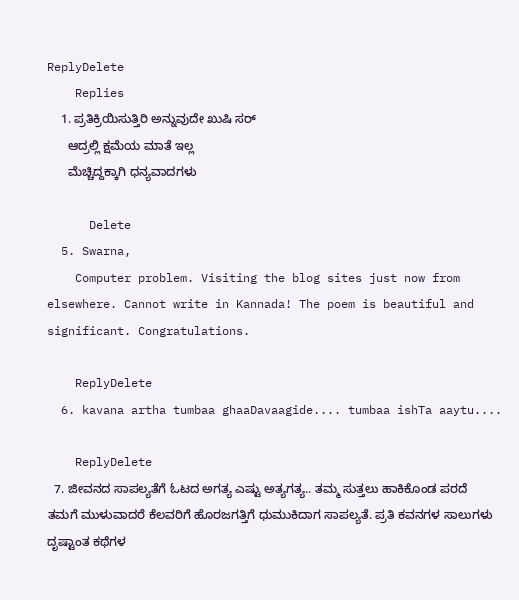ReplyDelete
    Replies
    1. ಪ್ರತಿಕ್ರಿಯಿಸುತ್ತಿರಿ ಅನ್ನುವುದೇ ಖುಷಿ ಸರ್
      ಆದ್ರಲ್ಲಿ ಕ್ಷಮೆಯ ಮಾತೆ ಇಲ್ಲ
      ಮೆಚ್ಚಿದ್ದಕ್ಕಾಗಿ ಧನ್ಯವಾದಗಳು

      Delete
  5. Swarna,
    Computer problem. Visiting the blog sites just now from elsewhere. Cannot write in Kannada! The poem is beautiful and significant. Congratulations.

    ReplyDelete
  6. kavana artha tumbaa ghaaDavaagide.... tumbaa ishTa aaytu....

    ReplyDelete
  7. ಜೀವನದ ಸಾಪಲ್ಯತೆಗೆ ಓಟದ ಅಗತ್ಯ ಎಷ್ಟು ಅತ್ಯಗತ್ಯ.. ತಮ್ಮ ಸುತ್ತಲು ಹಾಕಿಕೊಂಡ ಪರದೆ ತಮಗೆ ಮುಳುವಾದರೆ ಕೆಲವರಿಗೆ ಹೊರಜಗತ್ತಿಗೆ ಧುಮುಕಿದಾಗ ಸಾಪಲ್ಯತೆ. ಪ್ರತಿ ಕವನಗಳ ಸಾಲುಗಳು ದೃಷ್ಟಾಂತ ಕಥೆಗಳ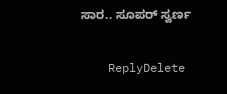ಸಾರ.. ಸೂಪರ್ ಸ್ವರ್ಣ

    ReplyDelete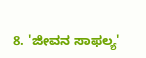8. 'ಜೀವನ ಸಾಫಲ್ಯ'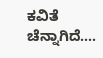ಕವಿತೆ ಚೆನ್ನಾಗಿದೆ....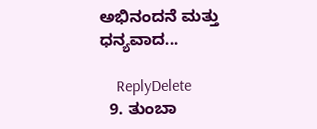ಅಭಿನಂದನೆ ಮತ್ತು ಧನ್ಯವಾದ...

    ReplyDelete
  9. ತುಂಬಾ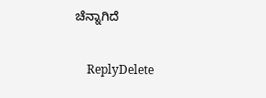ಚೆನ್ನಾಗಿದೆ

    ReplyDelete